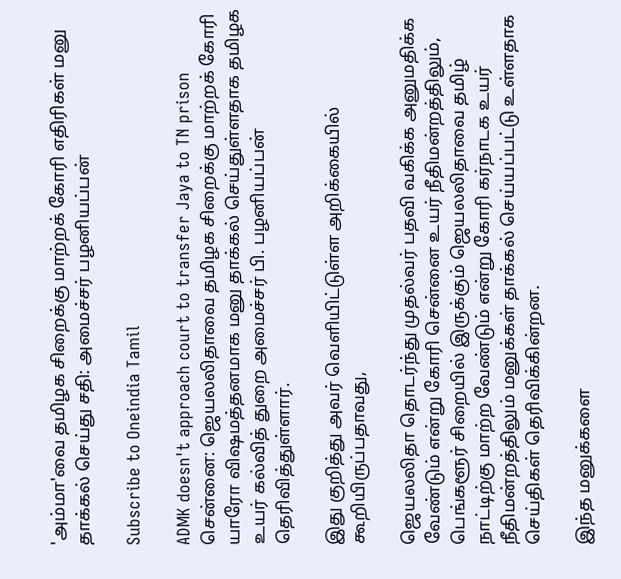'அம்மா'வை தமிழக சிறைக்கு மாற்றக் கோரி எதிரிகள் மனு தாக்கல் செய்து சதி: அமைச்சர் பழனியப்பன்

Subscribe to Oneindia Tamil

ADMK doesn't approach court to transfer Jaya to TN prison
சென்னை: ஜெயலலிதாவை தமிழக சிறைக்கு மாற்றக் கோரி யாரோ விஷமத்தனமாக மனு தாக்கல் செய்துள்ளதாக தமிழக உயர் கல்வித் துறை அமைச்சர் பி. பழனியப்பன் தெரிவித்துள்ளார்.

இது குறித்து அவர் வெளியிட்டுள்ள அறிக்கையில் கூறியிருப்பதாவது,

ஜெயலலிதா தொடர்ந்து முதல்வர் பதவி வகிக்க அனுமதிக்க வேண்டும் என்று கோரி சென்னை உயர் நீதிமன்றத்திலும், பெங்களூர் சிறையில் இருக்கும் ஜெயலலிதாவை தமிழ் நாட்டிற்கு மாற்ற வேண்டும் என்று கோரி கர்நாடக உயர் நீதிமன்றத்திலும் மனுக்கள் தாக்கல் செய்யப்பட்டு உள்ளதாக செய்திகள் தெரிவிக்கின்றன.

இந்த மனுக்களை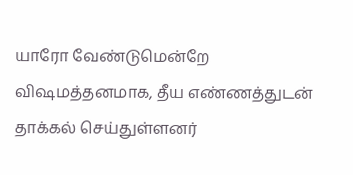யாரோ வேண்டுமென்றே விஷமத்தனமாக, தீய எண்ணத்துடன் தாக்கல் செய்துள்ளனர்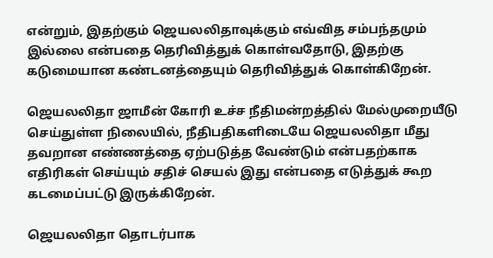என்றும், இதற்கும் ஜெயலலிதாவுக்கும் எவ்வித சம்பந்தமும் இல்லை என்பதை தெரிவித்துக் கொள்வதோடு, இதற்கு கடுமையான கண்டனத்தையும் தெரிவித்துக் கொள்கிறேன்.

ஜெயலலிதா ஜாமீன் கோரி உச்ச நீதிமன்றத்தில் மேல்முறையீடு செய்துள்ள நிலையில், நீதிபதிகளிடையே ஜெயலலிதா மீது தவறான எண்ணத்தை ஏற்படுத்த வேண்டும் என்பதற்காக எதிரிகள் செய்யும் சதிச் செயல் இது என்பதை எடுத்துக் கூற கடமைப்பட்டு இருக்கிறேன்.

ஜெயலலிதா தொடர்பாக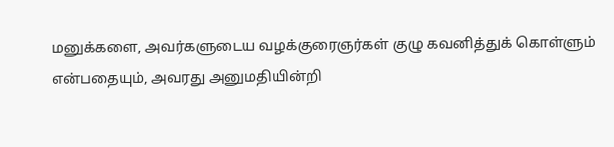மனுக்களை, அவர்களுடைய வழக்குரைஞர்கள் குழு கவனித்துக் கொள்ளும் என்பதையும், அவரது அனுமதியின்றி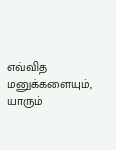எவ்வித மனுக்களையும், யாரும்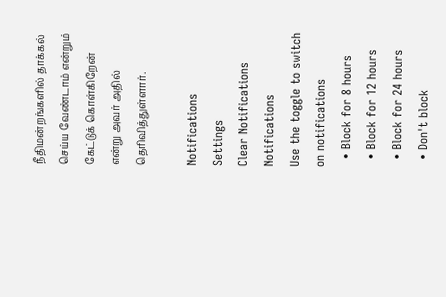நீதிமன்றங்களில் தாக்கல் செய்ய வேண்டாம் என்றும் கேட்டுக் கொள்கிறேன் என்று அவர் அதில் தெரிவித்துள்ளார்.

Notifications
Settings
Clear Notifications
Notifications
Use the toggle to switch on notifications
  • Block for 8 hours
  • Block for 12 hours
  • Block for 24 hours
  • Don't block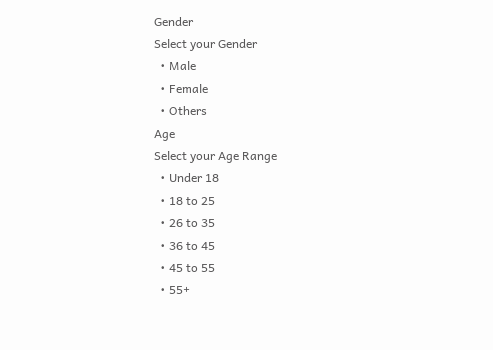Gender
Select your Gender
  • Male
  • Female
  • Others
Age
Select your Age Range
  • Under 18
  • 18 to 25
  • 26 to 35
  • 36 to 45
  • 45 to 55
  • 55+